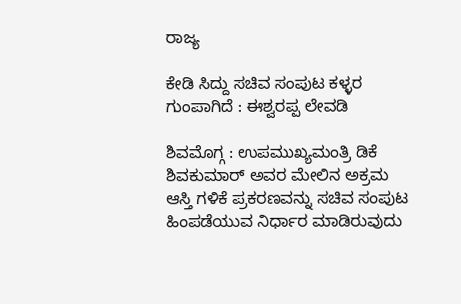ರಾಜ್ಯ

ಕೇಡಿ ಸಿದ್ದು ಸಚಿವ ಸಂಪುಟ ಕಳ್ಳರ ಗುಂಪಾಗಿದೆ : ಈಶ್ವರಪ್ಪ ಲೇವಡಿ

ಶಿವಮೊಗ್ಗ : ಉಪಮುಖ್ಯಮಂತ್ರಿ ಡಿಕೆ ಶಿವಕುಮಾರ್‌ ಅವರ ಮೇಲಿನ ಅಕ್ರಮ ಆಸ್ತಿ ಗಳಿಕೆ ಪ್ರಕರಣವನ್ನು ಸಚಿವ ಸಂಪುಟ ಹಿಂಪಡೆಯುವ ನಿರ್ಧಾರ ಮಾಡಿರುವುದು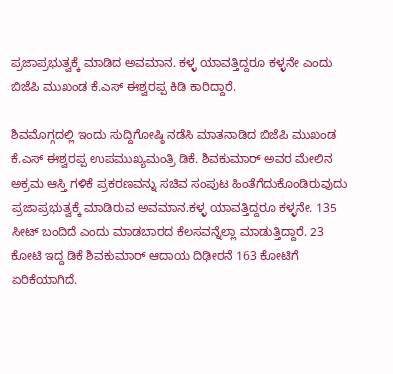ಪ್ರಜಾಪ್ರಭುತ್ವಕ್ಕೆ ಮಾಡಿದ ಅವಮಾನ. ಕಳ್ಳ ಯಾವತ್ತಿದ್ದರೂ ಕಳ್ಳನೇ ಎಂದು ಬಿಜೆಪಿ ಮುಖಂಡ ಕೆ.ಎಸ್‌ ಈಶ್ವರಪ್ಪ ಕಿಡಿ ಕಾರಿದ್ದಾರೆ.

ಶಿವಮೊಗ್ಗದಲ್ಲಿ ಇಂದು ಸುದ್ದಿಗೋಷ್ಠಿ ನಡೆಸಿ ಮಾತನಾಡಿದ ಬಿಜೆಪಿ ಮುಖಂಡ ಕೆ.ಎಸ್‌ ಈಶ್ವರಪ್ಪ ಉಪಮುಖ್ಯಮಂತ್ರಿ ಡಿಕೆ. ಶಿವಕುಮಾರ್‌ ಅವರ ಮೇಲಿನ ಅಕ್ರಮ ಆಸ್ತಿ ಗಳಿಕೆ ಪ್ರಕರಣವನ್ನು ಸಚಿವ ಸಂಪುಟ ಹಿಂತೆಗೆದುಕೊಂಡಿರುವುದು ಪ್ರಜಾಪ್ರಭುತ್ವಕ್ಕೆ ಮಾಡಿರುವ ಅವಮಾನ.ಕಳ್ಳ ಯಾವತ್ತಿದ್ದರೂ ಕಳ್ಳನೇ. 135 ಸೀಟ್‌ ಬಂದಿದೆ ಎಂದು ಮಾಡಬಾರದ ಕೆಲಸವನ್ನೆಲ್ಲಾ ಮಾಡುತ್ತಿದ್ದಾರೆ. 23 ಕೋಟಿ ಇದ್ದ ಡಿಕೆ ಶಿವಕುಮಾರ್‌ ಆದಾಯ ದಿಢೀರನೆ 163 ಕೋಟಿಗೆ ಏರಿಕೆಯಾಗಿದೆ.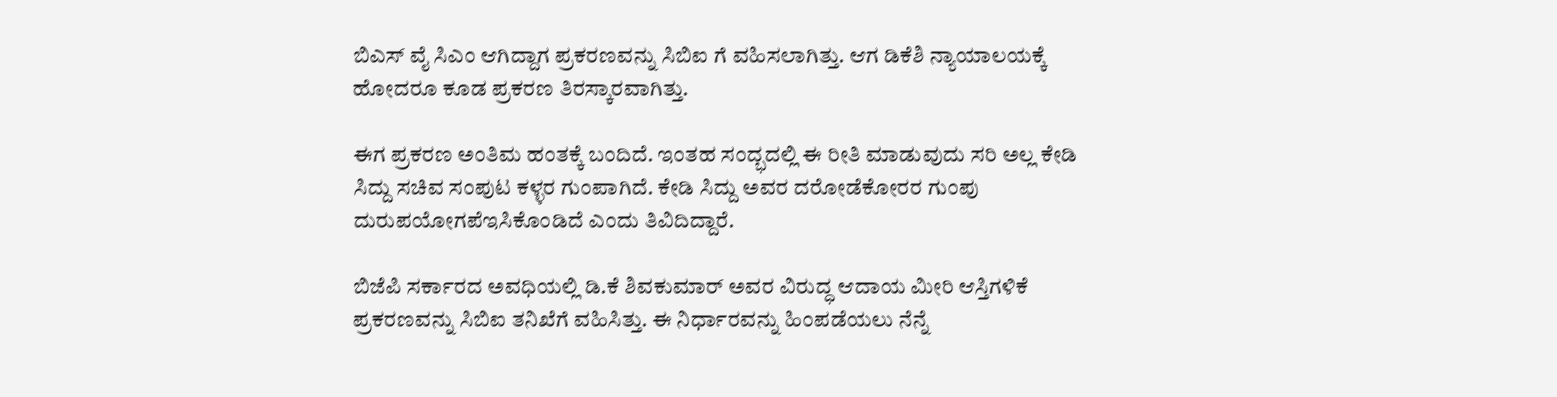ಬಿಎಸ್ ವೈ ಸಿಎಂ ಆಗಿದ್ದಾಗ ಪ್ರಕರಣವನ್ನು ಸಿಬಿಐ ಗೆ ವಹಿಸಲಾಗಿತ್ತು. ಆಗ ಡಿಕೆಶಿ ನ್ಯಾಯಾಲಯಕ್ಕೆ ಹೋದರೂ ಕೂಡ ಪ್ರಕರಣ ತಿರಸ್ಕಾರವಾಗಿತ್ತು.

ಈಗ ಪ್ರಕರಣ ಅಂತಿಮ ಹಂತಕ್ಕೆ ಬಂದಿದೆ. ಇಂತಹ ಸಂದ್ಭದಲ್ಲಿ ಈ ರೀತಿ ಮಾಡುವುದು ಸರಿ ಅಲ್ಲ ಕೇಡಿ ಸಿದ್ದು ಸಚಿವ ಸಂಪುಟ ಕಳ್ಳರ ಗುಂಪಾಗಿದೆ. ಕೇಡಿ ಸಿದ್ದು ಅವರ ದರೋಡೆಕೋರರ ಗುಂಪು ದುರುಪಯೋಗಪೆಇಸಿಕೊಂಡಿದೆ ಎಂದು ತಿವಿದಿದ್ದಾರೆ.

ಬಿಜೆಪಿ ಸರ್ಕಾರದ ಅವಧಿಯಲ್ಲಿ ಡಿ.ಕೆ ಶಿವಕುಮಾರ್‌ ಅವರ ವಿರುದ್ಧ ಆದಾಯ ಮೀರಿ ಆಸ್ತಿಗಳಿಕೆ ಪ್ರಕರಣವನ್ನು ಸಿಬಿಐ ತನಿಖೆಗೆ ವಹಿಸಿತ್ತು. ಈ ನಿರ್ಧಾರವನ್ನು ಹಿಂಪಡೆಯಲು ನೆನ್ನೆ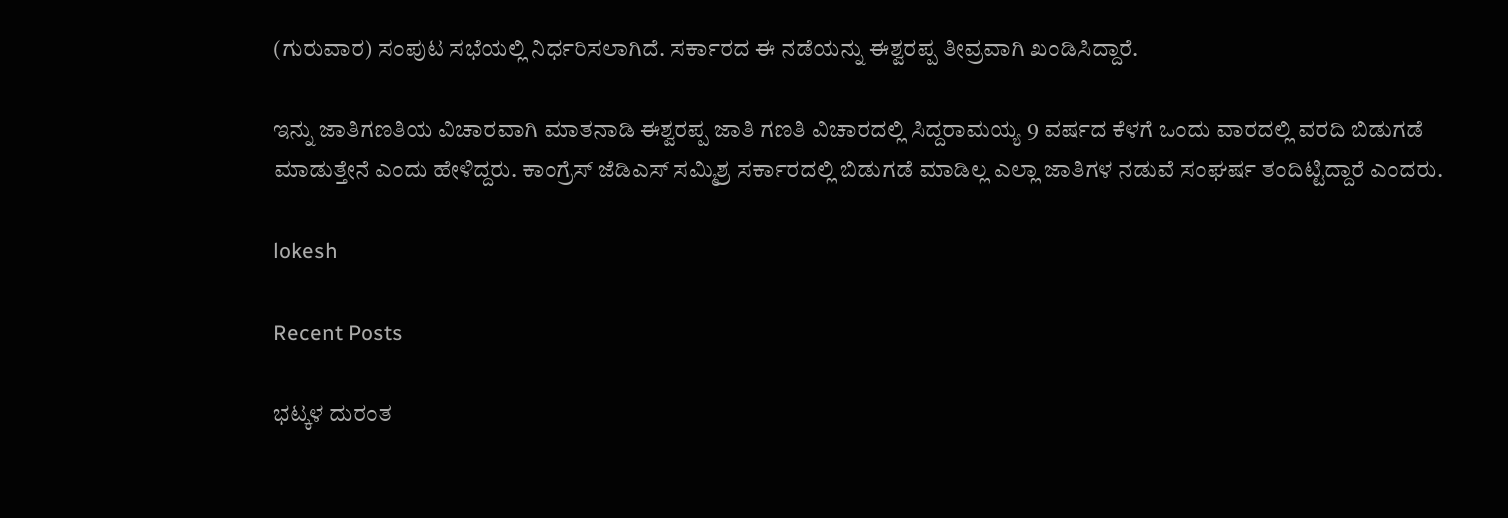(ಗುರುವಾರ) ಸಂಪುಟ ಸಭೆಯಲ್ಲಿ ನಿರ್ಧರಿಸಲಾಗಿದೆ. ಸರ್ಕಾರದ ಈ ನಡೆಯನ್ನು ಈಶ್ವರಪ್ಪ ತೀವ್ರವಾಗಿ ಖಂಡಿಸಿದ್ದಾರೆ.

ಇನ್ನು ಜಾತಿಗಣತಿಯ ವಿಚಾರವಾಗಿ ಮಾತನಾಡಿ ಈಶ್ವರಪ್ಪ ಜಾತಿ ಗಣತಿ ವಿಚಾರದಲ್ಲಿ ಸಿದ್ದರಾಮಯ್ಯ 9 ವರ್ಷದ ಕೆಳಗೆ ಒಂದು ವಾರದಲ್ಲಿ ವರದಿ ಬಿಡುಗಡೆ ಮಾಡುತ್ತೇನೆ ಎಂದು ಹೇಳಿದ್ದರು. ಕಾಂಗ್ರೆಸ್‌ ಜೆಡಿಎಸ್‌ ಸಮ್ಮಿಶ್ರ ಸರ್ಕಾರದಲ್ಲಿ ಬಿಡುಗಡೆ ಮಾಡಿಲ್ಲ ಎಲ್ಲಾ ಜಾತಿಗಳ ನಡುವೆ ಸಂಘರ್ಷ ತಂದಿಟ್ಟಿದ್ದಾರೆ ಎಂದರು.

lokesh

Recent Posts

ಭಟ್ಕಳ ದುರಂತ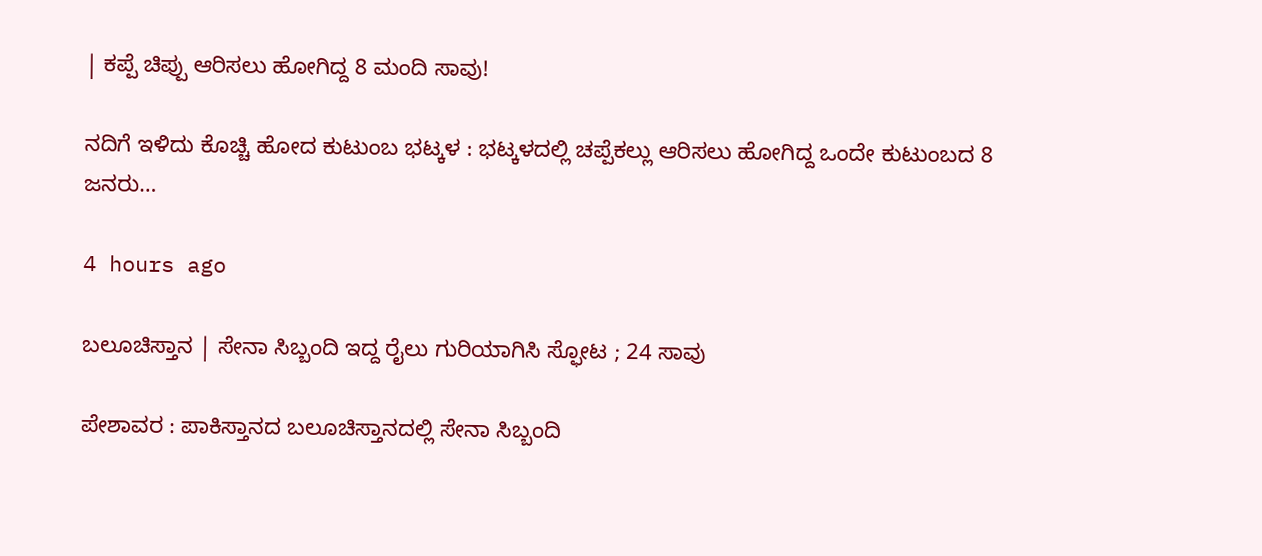| ಕಪ್ಪೆ ಚಿಪ್ಪು ಆರಿಸಲು ಹೋಗಿದ್ದ 8 ಮಂದಿ ಸಾವು!

ನದಿಗೆ ಇಳಿದು ಕೊಚ್ಚಿ ಹೋದ ಕುಟುಂಬ ಭಟ್ಕಳ : ಭಟ್ಕಳದಲ್ಲಿ ಚಪ್ಪೆಕಲ್ಲು ಆರಿಸಲು ಹೋಗಿದ್ದ ಒಂದೇ ಕುಟುಂಬದ 8 ಜನರು…

4 hours ago

ಬಲೂಚಿಸ್ತಾನ | ಸೇನಾ ಸಿಬ್ಬಂದಿ ಇದ್ದ ರೈಲು ಗುರಿಯಾಗಿಸಿ ಸ್ಫೋಟ ; 24 ಸಾವು

ಪೇಶಾವರ : ಪಾಕಿಸ್ತಾನದ ಬಲೂಚಿಸ್ತಾನದಲ್ಲಿ ಸೇನಾ ಸಿಬ್ಬಂದಿ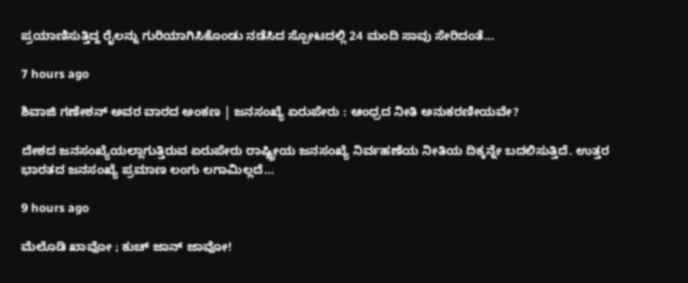ಪ್ರಯಾಣಿಸುತ್ತಿದ್ದ ರೈಲನ್ನು ಗುರಿಯಾಗಿಸಿಕೊಂಡು ನಡೆಸಿದ ಸ್ಪೋಟದಲ್ಲಿ 24 ಮಂದಿ ಸಾವು ಸೇರಿದಂತೆ…

7 hours ago

ಶಿವಾಜಿ ಗಣೇಶನ್‌ ಅವರ ವಾರದ ಅಂಕಣ | ಜನಸಂಖ್ಯೆ ಏರುಪೇರು : ಆಂಧ್ರದ ನೀತಿ ಅನುಕರಣೀಯವೇ?

ದೇಶದ ಜನಸಂಖ್ಯೆಯಲ್ಲಾಗುತ್ತಿರುವ ಏರುಪೇರು ರಾಷ್ಟ್ರೀಯ ಜನಸಂಖ್ಯೆ ನಿರ್ವಹಣೆಯ ನೀತಿಯ ದಿಕ್ಕನ್ನೇ ಬದಲಿಸುತ್ತಿದೆ. ಉತ್ತರ ಭಾರತದ ಜನಸಂಖ್ಯೆ ಪ್ರಮಾಣ ಲಂಗು ಲಗಾಮಿಲ್ಲದೆ…

9 hours ago

ಮೆಲೊಡಿ ಖಾವೋ ; ಕುಚ್‌ ಜಾನ್‌ ಜಾವೋ!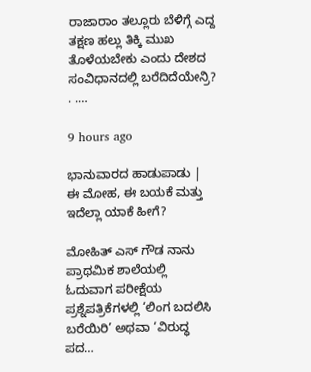ರಾಜಾರಾಂ ತಲ್ಲೂರು ಬೆಳಿಗ್ಗೆ ಎದ್ದ ತಕ್ಷಣ ಹಲ್ಲು ತಿಕ್ಕಿ ಮುಖ ತೊಳೆಯಬೇಕು ಎಂದು ದೇಶದ ಸಂವಿಧಾನದಲ್ಲಿ ಬರೆದಿದೆಯೇನ್ರಿ? . .…

9 hours ago

ಭಾನುವಾರದ ಹಾಡುಪಾಡು | ಈ ಮೋಹ, ಈ ಬಯಕೆ ಮತ್ತು ಇದೆಲ್ಲಾ ಯಾಕೆ ಹೀಗೆ?

ಮೋಹಿತ್‌ ಎಸ್‌ ಗೌಡ ನಾನು ಪ್ರಾಥಮಿಕ ಶಾಲೆಯಲ್ಲಿ ಓದುವಾಗ ಪರೀಕ್ಷೆಯ ಪ್ರಶ್ನೆಪತ್ರಿಕೆಗಳಲ್ಲಿ ‘ಲಿಂಗ ಬದಲಿಸಿ ಬರೆಯಿರಿ’ ಅಥವಾ ‘ವಿರುದ್ಧ ಪದ…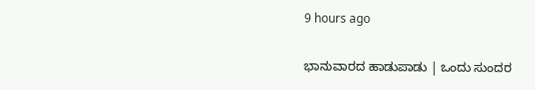9 hours ago

ಭಾನುವಾರದ ಹಾಡುಪಾಡು | ಒಂದು ಸುಂದರ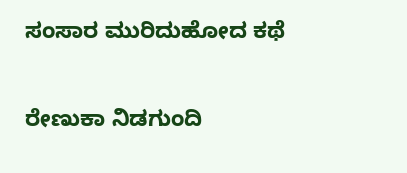ಸಂಸಾರ ಮುರಿದುಹೋದ ಕಥೆ

ರೇಣುಕಾ ನಿಡಗುಂದಿ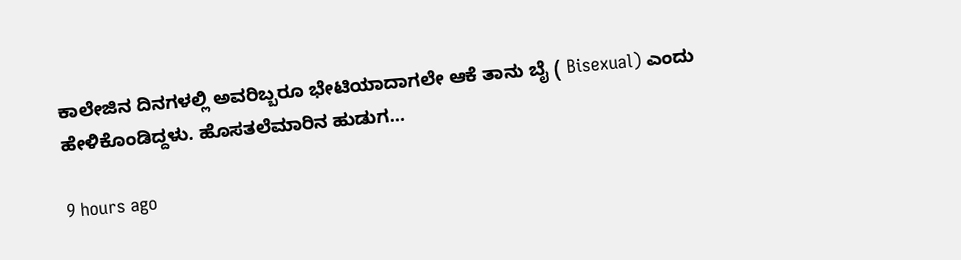ಕಾಲೇಜಿನ ದಿನಗಳಲ್ಲಿ ಅವರಿಬ್ಬರೂ ಭೇಟಿಯಾದಾಗಲೇ ಆಕೆ ತಾನು ಬೈ ( Bisexual) ಎಂದು ಹೇಳಿಕೊಂಡಿದ್ದಳು. ಹೊಸತಲೆಮಾರಿನ ಹುಡುಗ…

9 hours ago